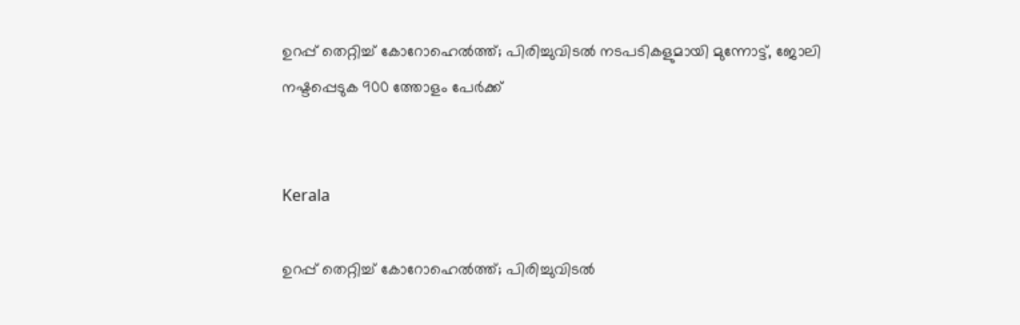ഉറപ്പ് തെറ്റിച്ച് കോറോഹെൽത്ത്; പിരിച്ചുവിടൽ നടപടികളുമായി മുന്നോട്ട്, ജോലി നഷ്ടപ്പെടുക 900 ത്തോളം പേർക്ക്


Kerala

ഉറപ്പ് തെറ്റിച്ച് കോറോഹെൽത്ത്; പിരിച്ചുവിടൽ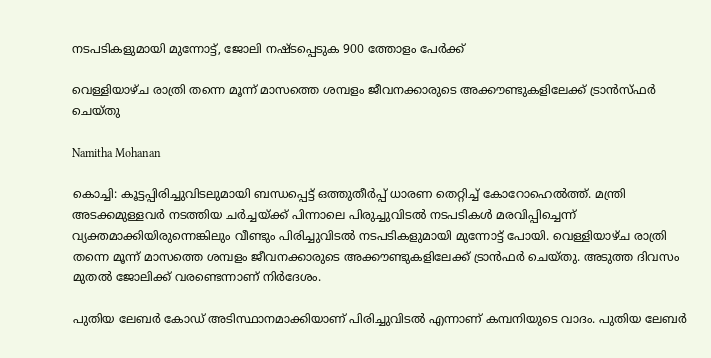നടപടികളുമായി മുന്നോട്ട്, ജോലി നഷ്ടപ്പെടുക 900 ത്തോളം പേർക്ക്

വെള്ളിയാഴ്ച രാത്രി തന്നെ മൂന്ന് മാസത്തെ ശമ്പളം ജീവനക്കാരുടെ അക്കൗണ്ടുകളിലേക്ക് ട്രാൻസ്ഫർ‌ ചെയ്തു

Namitha Mohanan

കൊച്ചി: കൂട്ടപ്പിരിച്ചുവിടലുമായി ബന്ധപ്പെട്ട് ഒത്തുതീർപ്പ് ധാരണ തെറ്റിച്ച് കോറോഹെൽത്ത്. മന്ത്രി അടക്കമുള്ളവർ നടത്തിയ ചർച്ചയ്ക്ക് പിന്നാലെ പിരുച്ചുവിടൽ നടപടികൾ മരവിപ്പിച്ചെന്ന് വ്യക്തമാക്കിയിരുന്നെങ്കിലും വീണ്ടും പിരിച്ചുവിടൽ നടപടികളുമായി മുന്നോട്ട് പോയി. വെള്ളിയാഴ്ച രാത്രി തന്നെ മൂന്ന് മാസത്തെ ശമ്പളം ജീവനക്കാരുടെ അക്കൗണ്ടുകളിലേക്ക് ട്രാൻഫർ ചെയ്തു. അടുത്ത ദിവസം മുതൽ ജോലിക്ക് വരണ്ടെന്നാണ് നിർദേശം.

പുതിയ ലേബർ കോഡ് അടിസ്ഥാനമാക്കിയാണ് പിരിച്ചുവിടൽ എന്നാണ് കമ്പനിയുടെ വാദം. പുതിയ ലേബർ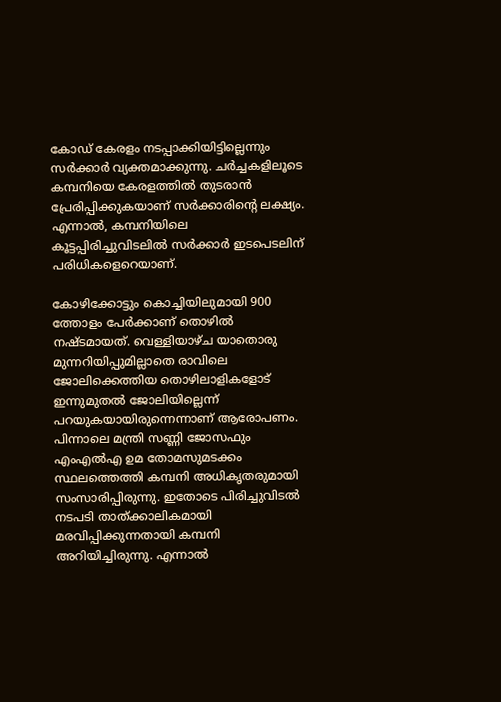കോഡ് കേരളം നടപ്പാക്കിയിട്ടില്ലെന്നും സർക്കാർ വ്യക്തമാക്കുന്നു. ചർച്ചകളിലൂടെ കമ്പനിയെ കേരളത്തിൽ തുടരാൻ പ്രേരിപ്പിക്കുകയാണ് സർക്കാരിന്‍റെ ലക്ഷ്യം. എന്നാൽ, കമ്പനിയിലെ കൂട്ടപ്പിരിച്ചുവിടലിൽ സർക്കാർ ഇടപെടലിന് പരിധികളെറെയാണ്.

കോഴിക്കോട്ടും കൊച്ചിയിലുമായി 900 ത്തോളം പേർക്കാണ് തൊഴിൽ നഷ്ടമായത്. വെള്ളിയാഴ്ച യാതൊരു മുന്നറിയിപ്പുമില്ലാതെ രാവിലെ ജോലിക്കെത്തിയ തൊഴിലാളികളോട് ഇന്നുമുതൽ ജോലിയില്ലെന്ന് പറയുകയായിരുന്നെന്നാണ് ആരോപണം. പിന്നാലെ മന്ത്രി സണ്ണി ജോസഫും എംഎൽഎ ഉമ തോമസുമടക്കം സ്ഥലത്തെത്തി കമ്പനി അധികൃതരുമായി സംസാരിപ്പിരുന്നു. ഇതോടെ പിരിച്ചുവിടൽ നടപടി താത്ക്കാലികമായി മരവിപ്പിക്കുന്നതായി കമ്പനി അറിയിച്ചിരുന്നു. എന്നാൽ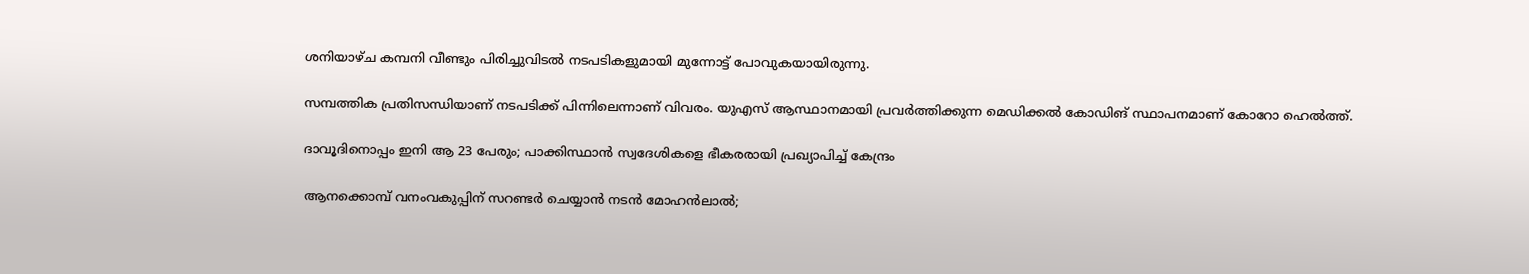ശനിയാഴ്ച കമ്പനി വീണ്ടും പിരിച്ചുവിടൽ നടപടികളുമായി മുന്നോട്ട് പോവുകയായിരുന്നു.

സമ്പത്തിക പ്രതിസന്ധിയാണ് നടപടിക്ക് പിന്നിലെന്നാണ് വിവരം. യുഎസ് ആസ്ഥാനമായി പ്രവർത്തിക്കുന്ന മെഡിക്കൽ കോഡിങ് സ്ഥാപനമാണ് കോറോ ഹെൽത്ത്.

ദാവൂദിനൊപ്പം ഇനി ആ 23 പേരും; പാക്കിസ്ഥാൻ സ്വദേശികളെ ഭീകരരായി പ്രഖ‍്യാപിച്ച് കേന്ദ്രം

ആനക്കൊമ്പ് വനംവകുപ്പിന് സറണ്ടർ ചെയ്യാൻ നടൻ മോഹൻലാൽ;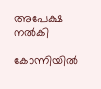അപേക്ഷ നൽകി

കോന്നിയിൽ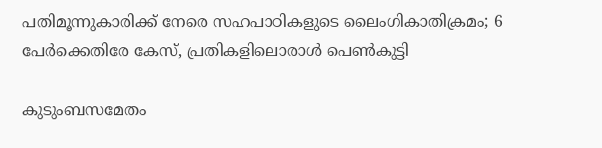പതിമൂന്നുകാരിക്ക് നേരെ സഹപാഠികളുടെ ലൈംഗികാതിക്രമം; 6 പേർക്കെതിരേ കേസ്, പ്രതികളിലൊരാൾ പെൺകുട്ടി

കുടുംബസമേതം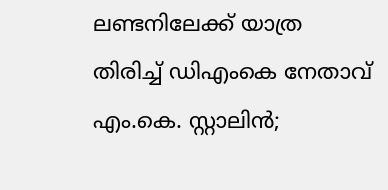ലണ്ടനിലേക്ക് യാത്ര തിരിച്ച് ഡിഎംകെ നേതാവ് എം.കെ. സ്റ്റാലിൻ;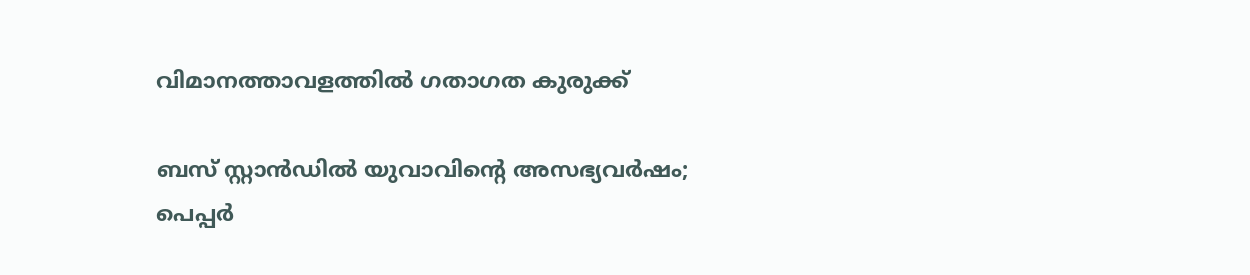വിമാനത്താവളത്തിൽ ഗതാഗത കുരുക്ക്

ബസ് സ്റ്റാൻഡിൽ യുവാവിന്‍റെ അസഭ്യവർഷം; പെപ്പർ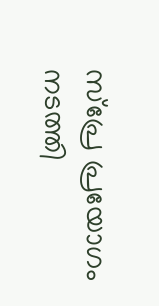സ്പ്രേ പ്രയോഗം നടത്തി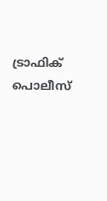ട്രാഫിക് പൊലീസ്